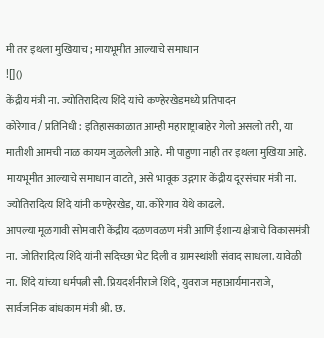मी तर इथला मुखियाच ; मायभूमीत आल्याचे समाधान
![]()
केंद्रीय मंत्री ना. ज्योतिरादित्य शिंदे यांचे कण्हेरखेडमध्ये प्रतिपादन
कोरेगाव / प्रतिनिधी : इतिहासकाळात आम्ही महाराष्ट्राबाहेर गेलो असलो तरी, या मातीशी आमची नाळ कायम जुळलेली आहे. मी पाहुणा नाही तर इथला मुखिया आहे. मायभूमीत आल्याचे समाधान वाटते, असे भावूक उद्गगार केंद्रीय दूरसंचार मंत्री ना. ज्योतिरादित्य शिंदे यांनी कण्हेरखेड, या. कोरेगाव येथे काढले.
आपल्या मूळगावी सोमवारी केंद्रीय दळणवळण मंत्री आणि ईशान्य क्षेत्राचे विकासमंत्री ना. जोतिरादित्य शिंदे यांनी सदिच्छा भेट दिली व ग्रामस्थांशी संवाद साधला. यावेळी ना. शिंदे यांच्या धर्मपत्नी सौ. प्रियदर्शनीराजे शिंदे, युवराज महाआर्यमानराजे, सार्वजनिक बांधकाम मंत्री श्री. छ.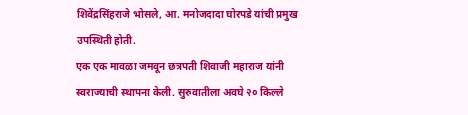शिवेंद्रसिंहराजे भोसले, आ. मनोजदादा घोरपडे यांची प्रमुख उपस्थिती होती.
एक एक मावळा जमवून छत्रपती शिवाजी महाराज यांनी स्वराज्याची स्थापना केली. सुरुवातीला अवघे २० किल्ले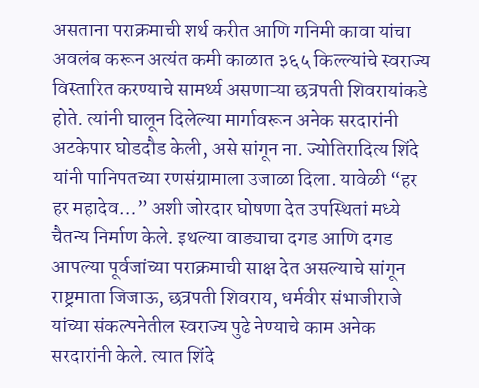असताना पराक्रमाची शर्थ करीत आणि गनिमी कावा यांचा अवलंब करून अत्यंत कमी काळात ३६५ किल्ल्यांचे स्वराज्य विस्तारित करण्याचे सामर्थ्य असणाऱ्या छत्रपती शिवरायांकडे होते. त्यांनी घालून दिलेल्या मार्गावरून अनेक सरदारांनी अटकेपार घोडदौड केली, असे सांगून ना. ज्योतिरादित्य शिंदे यांनी पानिपतच्या रणसंग्रामाला उजाळा दिला. यावेळी “हर हर महादेव…” अशी जोरदार घोषणा देत उपस्थितां मध्ये चैतन्य निर्माण केले. इथल्या वाड्याचा दगड आणि दगड आपल्या पूर्वजांच्या पराक्रमाची साक्ष देत असल्याचे सांगून राष्ट्रमाता जिजाऊ, छत्रपती शिवराय, धर्मवीर संभाजीराजे यांच्या संकल्पनेतील स्वराज्य पुढे नेण्याचे काम अनेक सरदारांनी केले. त्यात शिंदे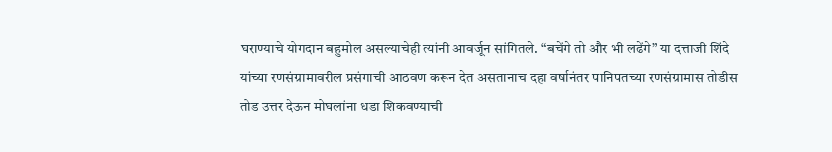घराण्याचे योगदान बहुमोल असल्याचेही त्यांनी आवर्जून सांगितले. “बचेंगे तो और भी लढेंगे” या दत्ताजी शिंदे यांच्या रणसंग्रामावरील प्रसंगाची आठवण करून देत असतानाच दहा वर्षानंतर पानिपतच्या रणसंग्रामास तोडीस तोड उत्तर देऊन मोघलांना धडा शिकवण्याची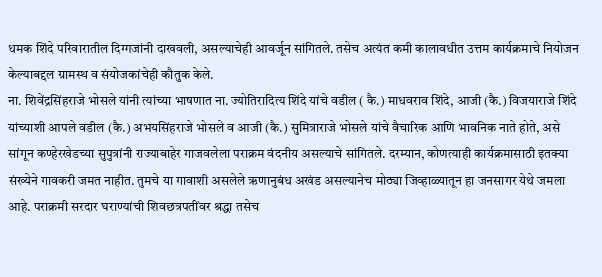धमक शिंदे परिवारातील दिग्गजांनी दाखवली, असल्याचेही आवर्जून सांगितले. तसेच अत्यंत कमी कालावधीत उत्तम कार्यक्रमाचे नियोजन केल्याबद्दल ग्रामस्थ व संयोजकांचेही कौतुक केले.
ना. शिवेंद्रसिंहराजे भोसले यांनी त्यांच्या भाषणात ना. ज्योतिरादित्य शिंदे यांचे वडील ( कै.) माधवराव शिंदे, आजी (कै.) विजयाराजे शिंदे यांच्याशी आपले वडील (कै.) अभयसिंहराजे भोसले व आजी (कै.) सुमित्राराजे भोसले यांचे वैचारिक आणि भावनिक नाते होते, असे सांगून कण्हेरखेडच्या सुपुत्रांनी राज्याबाहेर गाजवलेला पराक्रम वंदनीय असल्याचे सांगितले. दरम्यान, कोणत्याही कार्यक्रमासाठी इतक्या संख्येने गावकरी जमत नाहीत. तुमचे या गावाशी असलेले ऋणानुबंध अखंड असल्यानेच मोठ्या जिव्हाळ्यातून हा जनसागर येथे जमला आहे. पराक्रमी सरदार घराण्यांची शिवछत्रपतींवर श्रद्धा तसेच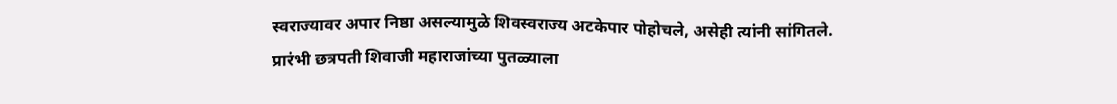स्वराज्यावर अपार निष्ठा असल्यामुळे शिवस्वराज्य अटकेपार पोहोचले, असेही त्यांनी सांगितले.
प्रारंभी छत्रपती शिवाजी महाराजांच्या पुतळ्याला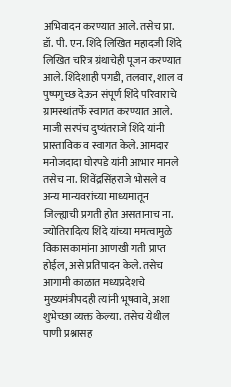अभिवादन करण्यात आले. तसेच प्रा. डॉ. पी. एन. शिंदे लिखित महादजी शिंदे लिखित चरित्र ग्रंथाचेही पूजन करण्यात आले. शिंदेशाही पगडी, तलवार, शाल व पुष्पगुच्छ देऊन संपूर्ण शिंदे परिवाराचे ग्रामस्थांतर्फे स्वागत करण्यात आले. माजी सरपंच दुष्यंतराजे शिंदे यांनी प्रास्ताविक व स्वागत केले. आमदार मनोजदादा घोरपडे यांनी आभार मानले तसेच ना. शिवेंद्रसिंहराजे भोसले व अन्य मान्यवरांच्या माध्यमातून जिल्ह्याची प्रगती होत असतानाच ना. ज्योतिरादित्य शिंदे यांच्या ममत्वामुळे विकासकामांना आणखी गती प्राप्त होईल, असे प्रतिपादन केले. तसेच आगामी काळात मध्यप्रदेशचे मुख्यमंत्रीपदही त्यांनी भूषवावे, अशा शुभेच्छा व्यक्त केल्या. तसेच येथील पाणी प्रश्नासह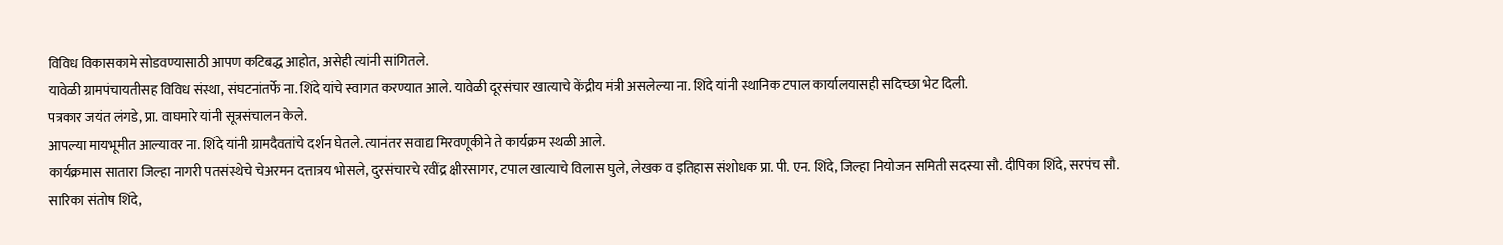विविध विकासकामे सोडवण्यासाठी आपण कटिबद्ध आहोत, असेही त्यांनी सांगितले.
यावेळी ग्रामपंचायतीसह विविध संस्था, संघटनांतर्फे ना. शिंदे यांचे स्वागत करण्यात आले. यावेळी दूरसंचार खात्याचे केंद्रीय मंत्री असलेल्या ना. शिंदे यांनी स्थानिक टपाल कार्यालयासही सदिच्छा भेट दिली.
पत्रकार जयंत लंगडे, प्रा. वाघमारे यांनी सूत्रसंचालन केले.
आपल्या मायभूमीत आल्यावर ना. शिंदे यांनी ग्रामदैवतांचे दर्शन घेतले. त्यानंतर सवाद्य मिरवणूकीने ते कार्यक्रम स्थळी आले.
कार्यक्रमास सातारा जिल्हा नागरी पतसंस्थेचे चेअरमन दत्तात्रय भोसले, दुरसंचारचे रवींद्र क्षीरसागर, टपाल खात्याचे विलास घुले, लेखक व इतिहास संशोधक प्रा. पी. एन. शिंदे, जिल्हा नियोजन समिती सदस्या सौ. दीपिका शिंदे, सरपंच सौ. सारिका संतोष शिंदे,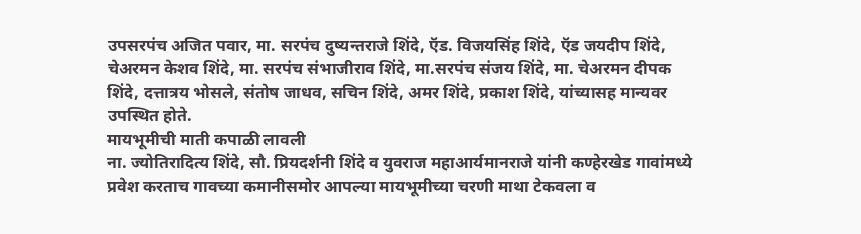उपसरपंच अजित पवार, मा. सरपंच दुष्यन्तराजे शिंदे, ऍड. विजयसिंह शिंदे, ऍड जयदीप शिंदे, चेअरमन केशव शिंदे, मा. सरपंच संभाजीराव शिंदे, मा.सरपंच संजय शिंदे, मा. चेअरमन दीपक शिंदे, दत्तात्रय भोसले, संतोष जाधव, सचिन शिंदे, अमर शिंदे, प्रकाश शिंदे, यांच्यासह मान्यवर उपस्थित होते.
मायभूमीची माती कपाळी लावली
ना. ज्योतिरादित्य शिंदे, सौ. प्रियदर्शनी शिंदे व युवराज महाआर्यमानराजे यांनी कण्हेरखेड गावांमध्ये प्रवेश करताच गावच्या कमानीसमोर आपल्या मायभूमीच्या चरणी माथा टेकवला व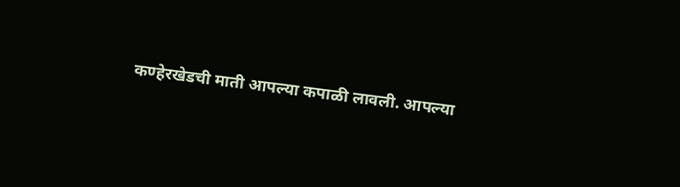कण्हेरखेडची माती आपल्या कपाळी लावली. आपल्या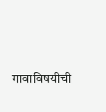गावाविषयीची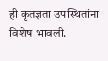ही कृतज्ञता उपस्थितांना विशेष भावली.